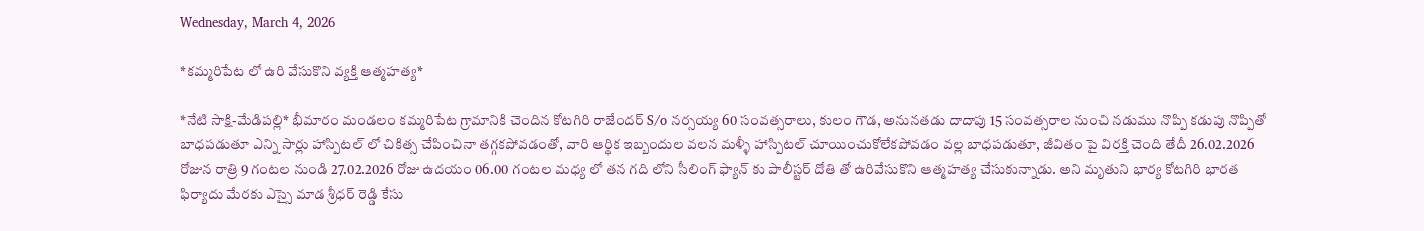Wednesday, March 4, 2026

*కమ్మరిపేట లో ఉరి వేసుకొని వ్యక్తి ఆత్మహత్య*

*నేటి సాక్షి-మేడిపల్లి* భీమారం మండలం కమ్మరిపేట గ్రామానికి చెందిన కోటగిరి రాజేందర్ S/o నర్సయ్య 60 సంవత్సరాలు, కులం గౌడ, అనునతడు దాదాపు 15 సంవత్సరాల నుంచి నడుము నొప్పి కడుపు నొప్పితో బాధపడుతూ ఎన్ని సార్లు హాస్పిటల్ లో చికిత్స చేపించినా తగ్గకపోవడంతో, వారి ఆర్థిక ఇబ్బందుల వలన మళ్ళీ హాస్పిటల్ చూయించుకోలేకపోవడం వల్ల బాధపడుతూ, జీవితం పై విరక్తి చెంది తేదీ 26.02.2026 రోజున రాత్రి 9 గంటల నుండి 27.02.2026 రోజు ఉదయం 06.00 గంటల మధ్య లో తన గది లోని సీలింగ్ ఫ్యాన్ కు పాలీస్టర్ దోతి తో ఉరివేసుకొని ఆత్మహత్య చేసుకున్నాడు. అని మృతుని భార్య కోటగిరి భారత ఫిర్యాదు మేరకు ఎస్సై మాడ శ్రీధర్ రెడ్డి కేసు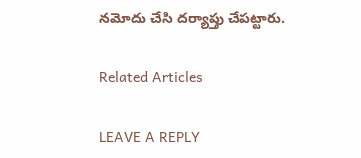నమోదు చేసి దర్యాప్తు చేపట్టారు.

Related Articles

LEAVE A REPLY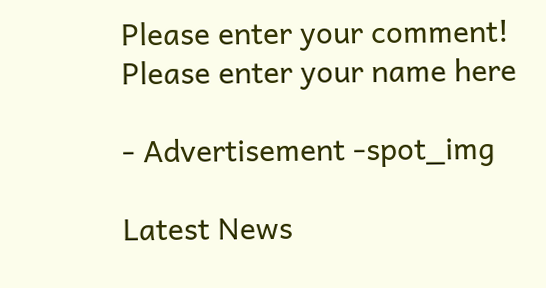Please enter your comment!
Please enter your name here

- Advertisement -spot_img

Latest News